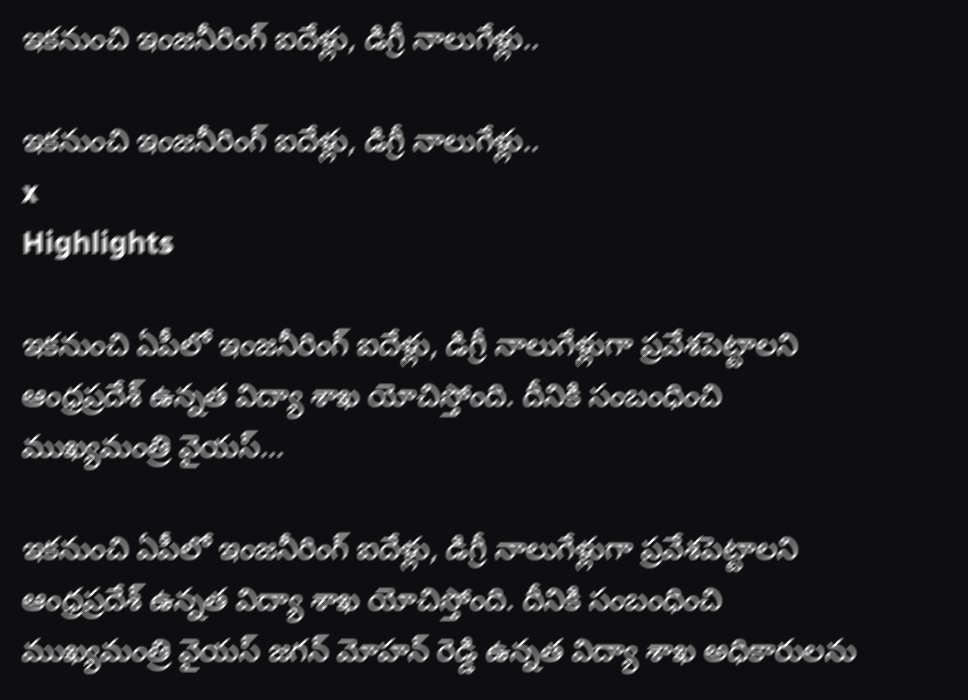ఇకనుంచి ఇంజనీరింగ్‌ ఐదేళ్లు, డిగ్రీ నాలుగేళ్లు..

ఇకనుంచి ఇంజనీరింగ్‌ ఐదేళ్లు, డిగ్రీ నాలుగేళ్లు..
x
Highlights

ఇకనుంచి ఏపీలో ఇంజనీరింగ్‌ ఐదేళ్లు, డిగ్రీ నాలుగేళ్లుగా ప్రవేశపెట్టాలని ఆంధ్రప్రదేశ్ ఉన్నత విద్యా శాఖ యోచిస్తోంది. దీనికి సంబంధించి ముఖ్యమంత్రి వైయస్...

ఇకనుంచి ఏపీలో ఇంజనీరింగ్‌ ఐదేళ్లు, డిగ్రీ నాలుగేళ్లుగా ప్రవేశపెట్టాలని ఆంధ్రప్రదేశ్ ఉన్నత విద్యా శాఖ యోచిస్తోంది. దీనికి సంబంధించి ముఖ్యమంత్రి వైయస్ జగన్ మోహన్ రెడ్డి ఉన్నత విద్యా శాఖ అధికారులను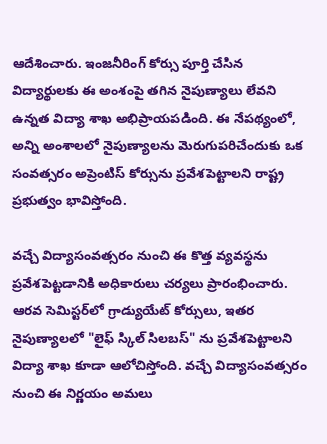ఆదేశించారు. ఇంజనీరింగ్ కోర్సు పూర్తి చేసిన విద్యార్థులకు ఈ అంశంపై తగిన నైపుణ్యాలు లేవని ఉన్నత విద్యా శాఖ అభిప్రాయపడింది. ఈ నేపథ్యంలో, అన్ని అంశాలలో నైపుణ్యాలను మెరుగుపరిచేందుకు ఒక సంవత్సరం అప్రెంటిస్ కోర్సును ప్రవేశపెట్టాలని రాష్ట్ర ప్రభుత్వం భావిస్తోంది.

వచ్చే విద్యాసంవత్సరం నుంచి ఈ కొత్త వ్యవస్థను ప్రవేశపెట్టడానికి అధికారులు చర్యలు ప్రారంభించారు. ఆరవ సెమిస్టర్‌లో గ్రాడ్యుయేట్ కోర్సులు, ఇతర నైపుణ్యాలలో "లైఫ్ స్కిల్ సిలబస్" ను ప్రవేశపెట్టాలని విద్యా శాఖ కూడా ఆలోచిస్తోంది. వచ్చే విద్యాసంవత్సరం నుంచి ఈ నిర్ణయం అమలు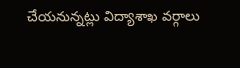చేయనున్నట్లు విద్యాశాఖ వర్గాలు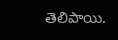తెలిపాయి.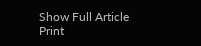Show Full Article
Print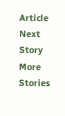Article
Next Story
More Stories